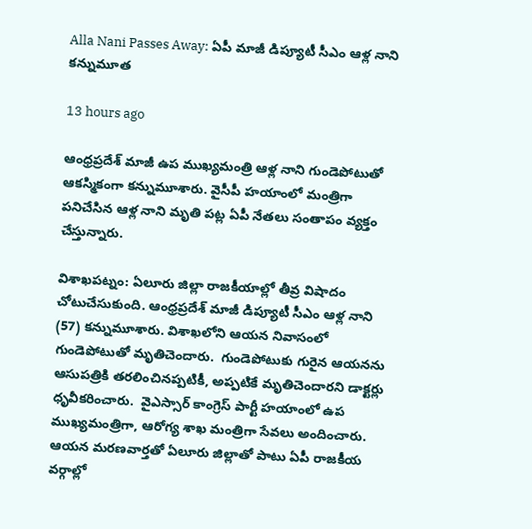Alla Nani Passes Away: ఏపీ మాజీ డిప్యూటీ సీఎం ఆళ్ల నాని కన్నుమూత

13 hours ago

ఆంధ్రప్రదేశ్ మాజీ ఉప ముఖ్యమంత్రి ఆళ్ల నాని గుండెపోటుతో ఆకస్మికంగా కన్నుమూశారు. వైసీపీ హయాంలో మంత్రిగా పనిచేసిన ఆళ్ల నాని మృతి పట్ల ఏపీ నేతలు సంతాపం వ్యక్తం చేస్తున్నారు.

విశాఖపట్నం: ఏలూరు జిల్లా రాజకీయాల్లో తీవ్ర విషాదం చోటుచేసుకుంది. ఆంధ్రప్రదేశ్ మాజీ డిప్యూటీ సీఎం ఆళ్ల నాని (57) కన్నుమూశారు. విశాఖలోని ఆయన నివాసంలో గుండెపోటుతో మృతిచెందారు.  గుండెపోటుకు గురైన ఆయనను ఆసుపత్రికి తరలించినప్పటికీ, అప్పటికే మృతిచెందారని డాక్టర్లు ధృవీకరించారు.  వైఎస్సార్ కాంగ్రెస్ పార్టీ హయాంలో ఉప ముఖ్యమంత్రిగా, ఆరోగ్య శాఖ మంత్రిగా సేవలు అందించారు. ఆయన మరణవార్తతో ఏలూరు జిల్లాతో పాటు ఏపీ రాజకీయ వర్గాల్లో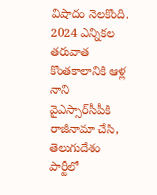విషాదం నెలకొంది. 2024 ఎన్నికల తరువాత కొంతకాలానికి ఆళ్ల నాని వైఎస్సార్‌సీపీకి రాజీనామా చేసి, తెలుగుదేశం పార్టీలో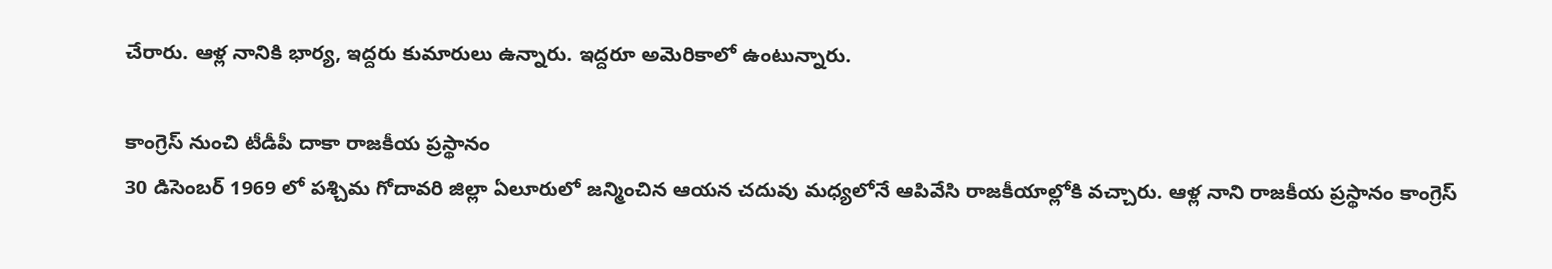చేరారు. ఆళ్ల నానికి భార్య, ఇద్దరు కుమారులు ఉన్నారు. ఇద్దరూ అమెరికాలో ఉంటున్నారు.

కాంగ్రెస్ నుంచి టీడీపీ దాకా రాజకీయ ప్రస్థానం
30 డిసెంబర్ 1969 లో పశ్చిమ గోదావరి జిల్లా ఏలూరులో జన్మించిన ఆయన చదువు మధ్యలోనే ఆపివేసి రాజకీయాల్లోకి వచ్చారు. ఆళ్ల నాని రాజకీయ ప్రస్థానం కాంగ్రెస్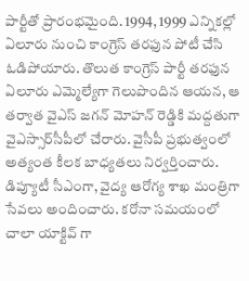పార్టీతో ప్రారంభమైంది. 1994, 1999 ఎన్నికల్లో ఏలూరు నుంచి కాంగ్రెస్ తరఫున పోటీ చేసి ఓడిపోయారు. తొలుత కాంగ్రెస్ పార్టీ తరఫున ఏలూరు ఎమ్మెల్యేగా గెలుపొందిన ఆయన, ఆ తర్వాత వైఎస్ జగన్ మోహన్ రెడ్డికి మద్దతుగా వైఎస్సార్‌సీపీలో చేరారు. వైసీపీ ప్రభుత్వంలో అత్యంత కీలక బాధ్యతలు నిర్వర్తించారు. డిప్యూటీ సీఎంగా, వైద్య ఆరోగ్య శాఖ మంత్రిగా సేవలు అందించారు. కరోనా సమయంలో చాలా యాక్టివ్ గా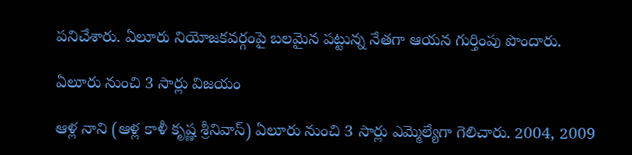పనిచేశారు. ఏలూరు నియోజకవర్గంపై బలమైన పట్టున్న నేతగా ఆయన గుర్తింపు పొందారు.

ఏలూరు నుంచి 3 సార్లు విజయం

ఆళ్ల నాని (ఆళ్ల కాళీ కృష్ణ శ్రీనివాస్‌) ఏలూరు నుంచి 3 సార్లు ఎమ్మెల్యేగా గెలిచారు. 2004, 2009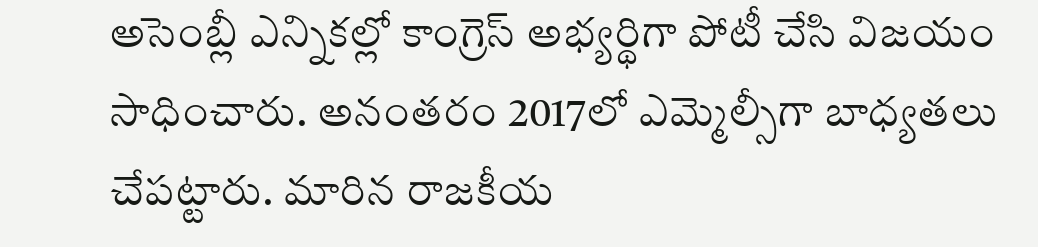అసెంబ్లీ ఎన్నికల్లో కాంగ్రెస్‌ అభ్యర్థిగా పోటీ చేసి విజయం సాధించారు. అనంతరం 2017లో ఎమ్మెల్సీగా బాధ్యతలు చేపట్టారు. మారిన రాజకీయ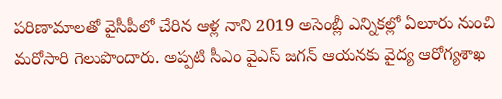పరిణామాలతో వైసీపీలో చేరిన ఆళ్ల నాని 2019 అసెంబ్లీ ఎన్నికల్లో ఏలూరు నుంచి మరోసారి గెలుపొందారు. అప్పటి సీఎం వైఎస్ జగన్‌ ఆయనకు వైద్య ఆరోగ్యశాఖ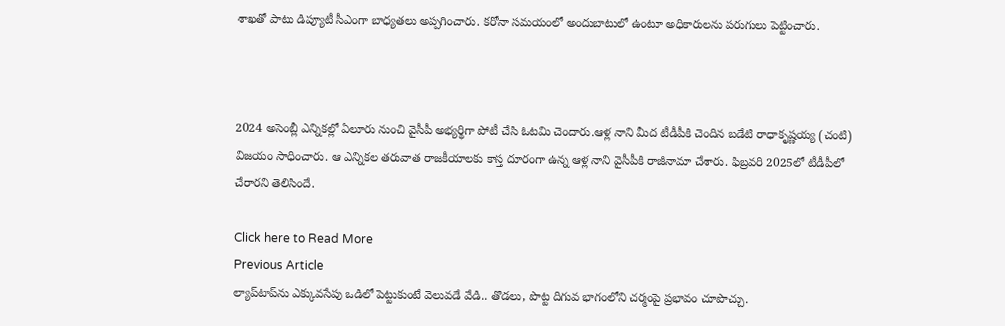శాఖతో పాటు డిప్యూటీ సీఎంగా బాధ్యతలు అప్పగించారు. కరోనా సమయంలో అందుబాటులో ఉంటూ అధికారులను పరుగులు పెట్టించారు.



2024 అసెంబ్లీ ఎన్నికల్లో ఏలూరు నుంచి వైసీపీ అభ్యర్థిగా పోటీ చేసి ఓటమి చెందారు.ఆళ్ల నాని మీద టీడీపీకి చెందిన బడేటి రాధాకృష్ణయ్య (చంటి) విజయం సాధించారు. ఆ ఎన్నికల తరువాత రాజకీయాలకు కాస్త దూరంగా ఉన్న ఆళ్ల నాని వైసీపీకి రాజీనామా చేశారు. ఫిబ్రవరి 2025లో టీడీపీలో చేరారని తెలిసిందే.

Click here to Read More
Previous Article
ల్యాప్‌టాప్‌ను ఎక్కువసేపు ఒడిలో పెట్టుకుంటే వెలువడే వేడి.. తొడలు, పొట్ట దిగువ భాగంలోని చర్మంపై ప్రభావం చూపొచ్చు.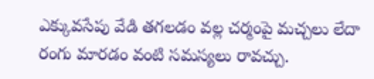ఎక్కువసేపు వేడి తగలడం వల్ల చర్మంపై మచ్చలు లేదా రంగు మారడం వంటి సమస్యలు రావచ్చు.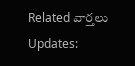Related వార్తలు Updates: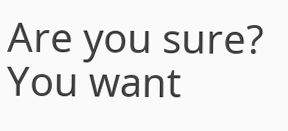Are you sure? You want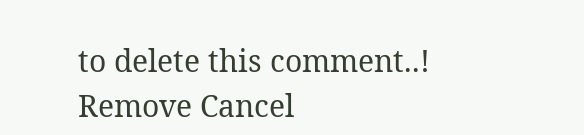to delete this comment..! Remove Cancel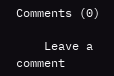Comments (0)

    Leave a comment